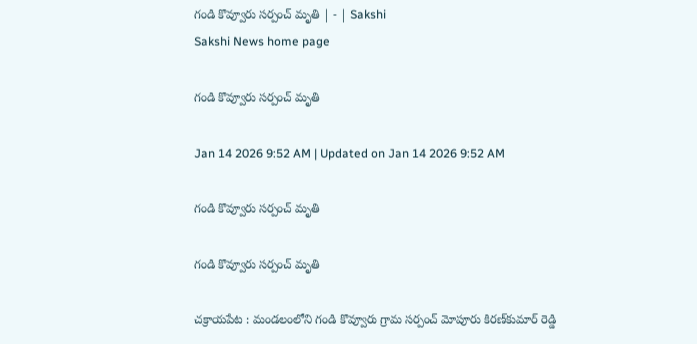గండి కొవ్వూరు సర్పంచ్‌ మృతి | - | Sakshi
Sakshi News home page

గండి కొవ్వూరు సర్పంచ్‌ మృతి

Jan 14 2026 9:52 AM | Updated on Jan 14 2026 9:52 AM

గండి కొవ్వూరు సర్పంచ్‌ మృతి

గండి కొవ్వూరు సర్పంచ్‌ మృతి

చక్రాయపేట : మండలంలోని గండి కొవ్వూరు గ్రామ సర్పంచ్‌ మోపూరు కిరణ్‌కుమార్‌ రెడ్డి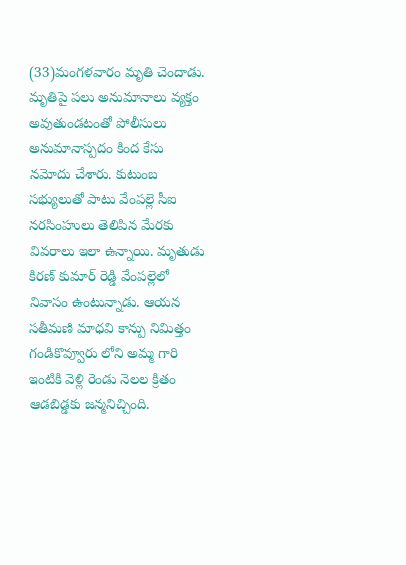(33)మంగళవారం మృతి చెందాడు. మృతిపై పలు అనుమానాలు వ్యక్తం అవుతుండటంతో పోలీసులు అనుమానాస్పదం కింద కేసు నమోదు చేశారు. కుటుంబ సభ్యులుతో పాటు వేంపల్లె సీఐ నరసింహులు తెలిపిన మేరకు వివరాలు ఇలా ఉన్నాయి. మృతుడు కిరణ్‌ కుమార్‌ రెడ్డి వేంపల్లెలో నివాసం ఉంటున్నాడు. ఆయన సతీమణి మాధవి కాన్పు నిమిత్తం గండికొవ్వూరు లోని అమ్మ గారి ఇంటికి వెళ్లి రెండు నెలల క్రితం ఆడబిడ్డకు జన్మనిచ్చింది.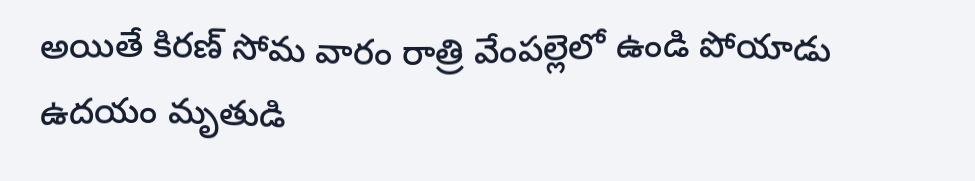అయితే కిరణ్‌ సోమ వారం రాత్రి వేంపల్లెలో ఉండి పోయాడు ఉదయం మృతుడి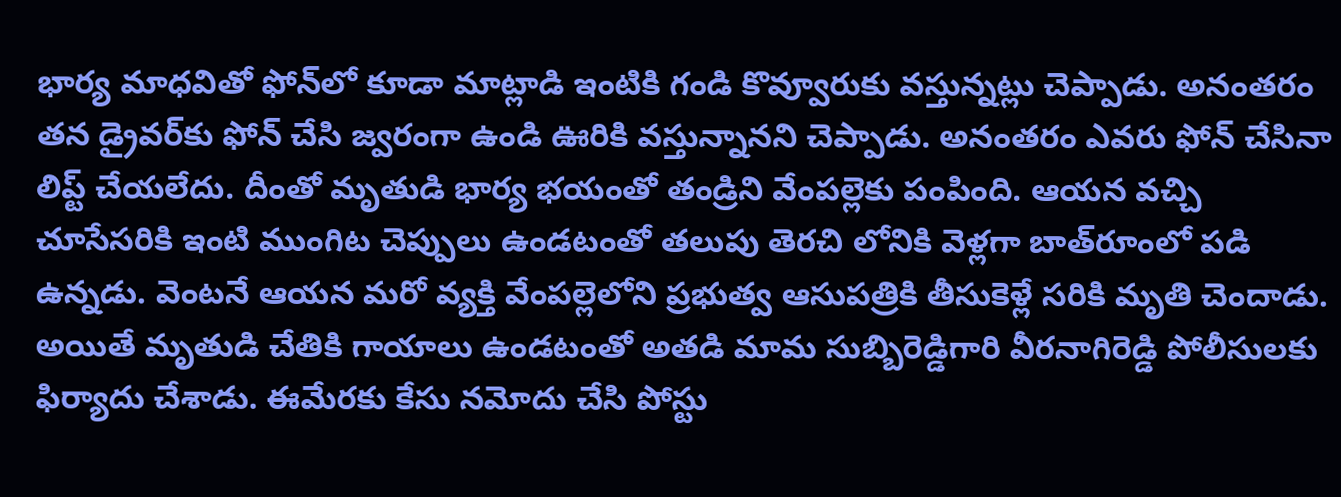భార్య మాధవితో ఫోన్‌లో కూడా మాట్లాడి ఇంటికి గండి కొవ్వూరుకు వస్తున్నట్లు చెప్పాడు. అనంతరం తన డ్రైవర్‌కు ఫోన్‌ చేసి జ్వరంగా ఉండి ఊరికి వస్తున్నానని చెప్పాడు. అనంతరం ఎవరు ఫోన్‌ చేసినా లిప్ట్‌ చేయలేదు. దీంతో మృతుడి భార్య భయంతో తండ్రిని వేంపల్లెకు పంపింది. ఆయన వచ్చి చూసేసరికి ఇంటి ముంగిట చెప్పులు ఉండటంతో తలుపు తెరచి లోనికి వెళ్లగా బాత్‌రూంలో పడి ఉన్నడు. వెంటనే ఆయన మరో వ్యక్తి వేంపల్లెలోని ప్రభుత్వ ఆసుపత్రికి తీసుకెళ్లే సరికి మృతి చెందాడు. అయితే మృతుడి చేతికి గాయాలు ఉండటంతో అతడి మామ సుబ్బిరెడ్డిగారి వీరనాగిరెడ్డి పోలీసులకు ఫిర్యాదు చేశాడు. ఈమేరకు కేసు నమోదు చేసి పోస్టు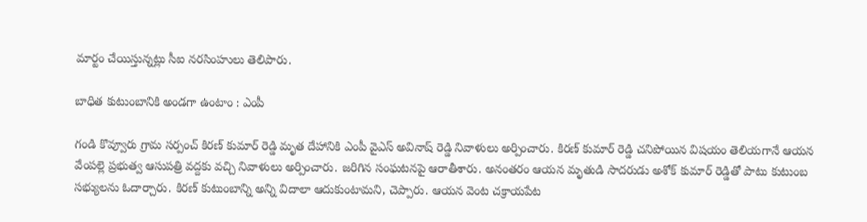మార్టం చేయిస్తున్నట్లు సీఐ నరసింహులు తెలిపారు.

బాధిత కుటుంబానికి అండగా ఉంటాం : ఎంపీ

గండి కొవ్వూరు గ్రామ సర్పంచ్‌ కిరణ్‌ కుమార్‌ రెడ్డి మృత దేహానికి ఎంపీ వైఎస్‌ అవినాష్‌ రెడ్డి నివాళులు అర్పించారు. కిరణ్‌ కుమార్‌ రెడ్డి చనిపోయిన విషయం తెలియగానే ఆయన వేంపల్లె ప్రభుత్వ ఆసుపత్రి వద్దకు వచ్చి నివాళులు అర్పించారు. జరిగిన సంఘటనపై ఆరాతీశారు. అనంతరం ఆయన మృతుడి సాదరుడు అశోక్‌ కుమార్‌ రెడ్డితో పాటు కుటుంబ సభ్యులను ఓదార్చారు. కిరణ్‌ కుటుంబాన్ని అన్ని విదాలా ఆదుకుంటామని, చెప్పారు. ఆయన వెంట చక్రాయపేట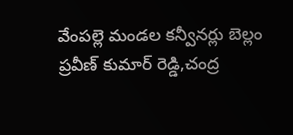వేంపల్లె మండల కన్వీనర్లు బెల్లం ప్రవీణ్‌ కుమార్‌ రెడ్డి,చంద్ర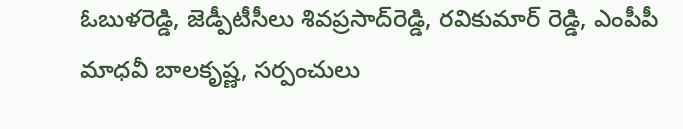ఓబుళరెడ్డి, జెడ్పీటీసీలు శివప్రసాద్‌రెడ్డి, రవికుమార్‌ రెడ్డి, ఎంపీపీ మాధవీ బాలకృష్ణ, సర్పంచులు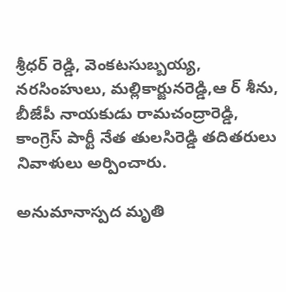శ్రీధర్‌ రెడ్డి, వెంకటసుబ్బయ్య, నరసింహులు, మల్లికార్జునరెడ్డి,ఆ ర్‌ శీను, బీజేపీ నాయకుడు రామచంద్రారెడ్డి, కాంగ్రెస్‌ పార్టీ నేత తులసిరెడ్డి తదితరులు నివాళులు అర్పించారు.

అనుమానాస్పద మృతి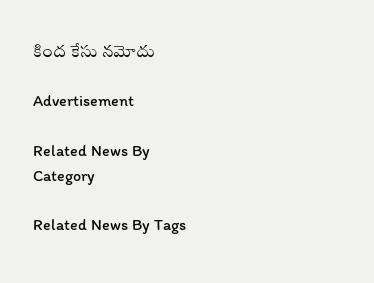కింద కేసు నమోదు

Advertisement

Related News By Category

Related News By Tags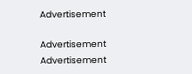Advertisement

Advertisement
Advertisement